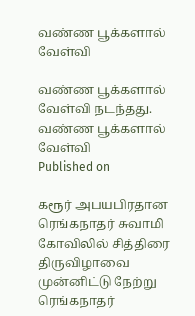வண்ண பூக்களால் வேள்வி

வண்ண பூக்களால் வேள்வி நடந்தது.
வண்ண பூக்களால் வேள்வி
Published on

கரூர் அபயபிரதான ரெங்கநாதர் சுவாமி கோவிலில் சித்திரை திருவிழாவை முன்னிட்டு நேற்று ரெங்கநாதர்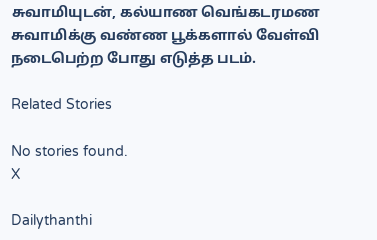சுவாமியுடன், கல்யாண வெங்கடரமண சுவாமிக்கு வண்ண பூக்களால் வேள்வி நடைபெற்ற போது எடுத்த படம்.

Related Stories

No stories found.
X

Dailythanthi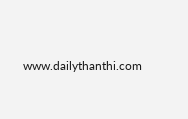www.dailythanthi.com